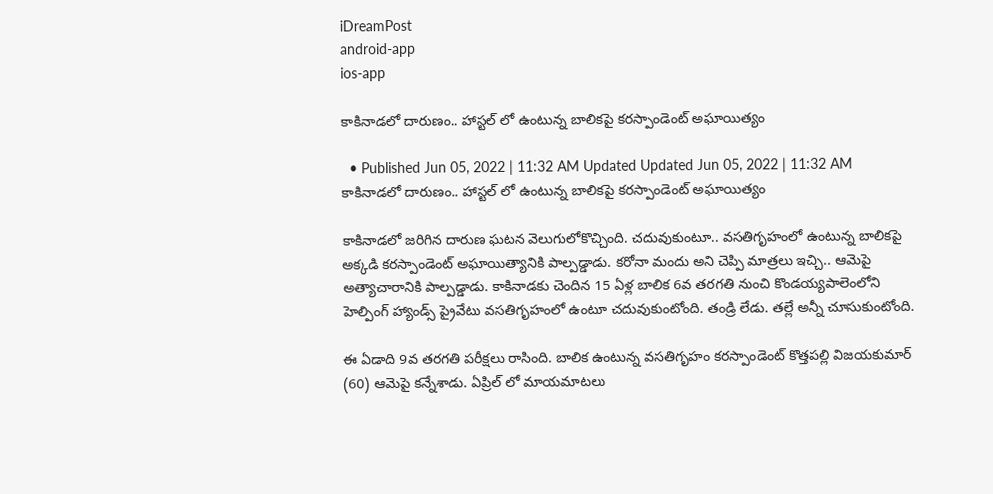iDreamPost
android-app
ios-app

కాకినాడలో దారుణం.. హాస్టల్ లో ఉంటున్న బాలికపై కరస్పాండెంట్ అఘాయిత్యం

  • Published Jun 05, 2022 | 11:32 AM Updated Updated Jun 05, 2022 | 11:32 AM
కాకినాడలో దారుణం.. హాస్టల్ లో ఉంటున్న బాలికపై కరస్పాండెంట్ అఘాయిత్యం

కాకినాడలో జరిగిన దారుణ ఘటన వెలుగులోకొచ్చింది. చదువుకుంటూ.. వసతిగృహంలో ఉంటున్న బాలికపై అక్కడి కరస్పాండెంట్ అఘాయిత్యానికి పాల్పడ్డాడు. కరోనా మందు అని చెప్పి మాత్రలు ఇచ్చి.. ఆమెపై అత్యాచారానికి పాల్పడ్డాడు. కాకినాడకు చెందిన 15 ఏళ్ల బాలిక 6వ తరగతి నుంచి కొండయ్యపాలెంలోని హెల్పింగ్ హ్యాండ్స్ ప్రైవేటు వసతిగృహంలో ఉంటూ చదువుకుంటోంది. తండ్రి లేడు. తల్లే అన్నీ చూసుకుంటోంది.

ఈ ఏడాది 9వ తరగతి పరీక్షలు రాసింది. బాలిక ఉంటున్న వసతిగృహం కరస్పాండెంట్ కొత్తపల్లి విజయకుమార్ (60) ఆమెపై కన్నేశాడు. ఏప్రిల్ లో మాయమాటలు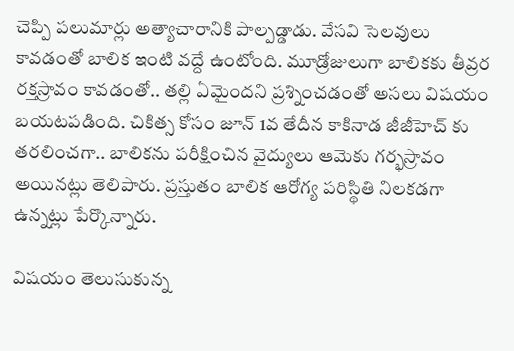చెప్పి పలుమార్లు అత్యాచారానికి పాల్పడ్డాడు. వేసవి సెలవులు కావడంతో బాలిక ఇంటి వద్దే ఉంటోంది. మూడ్రోజులుగా బాలికకు తీవ్రర రక్తస్రావం కావడంతో.. తల్లి ఏమైందని ప్రశ్నించడంతో అసలు విషయం బయటపడింది. చికిత్స కోసం జూన్ 1వ తేదీన కాకినాడ జీజీహెచ్ కు తరలించగా.. బాలికను పరీక్షించిన వైద్యులు ఆమెకు గర్భస్రావం అయినట్లు తెలిపారు. ప్రస్తుతం బాలిక ఆరోగ్య పరిస్థితి నిలకడగా ఉన్నట్లు పేర్కొన్నారు.

విషయం తెలుసుకున్న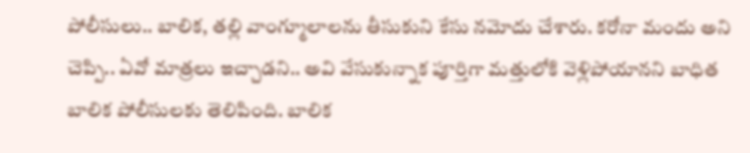పోలీసులు.. బాలిక, తల్లి వాంగ్మూలాలను తీసుకుని కేసు నమోదు చేశారు. కరోనా మందు అని చెప్పి.. ఏవో మాత్రలు ఇచ్చాడని.. అవి వేసుకున్నాక పూర్తిగా మత్తులోకి వెళ్లిపోయానని బాధిత బాలిక పోలీసులకు తెలిపింది. బాలిక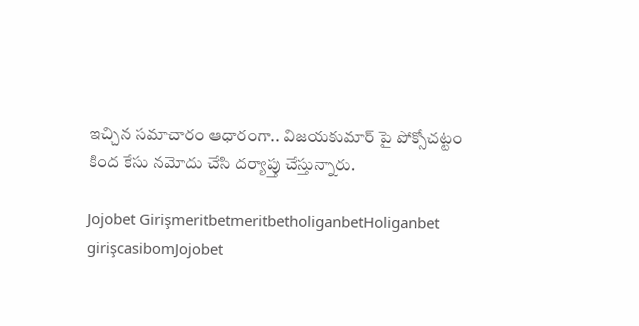ఇచ్చిన సమాచారం ఆధారంగా.. విజయకుమార్ పై పోక్సోచట్టం కింద కేసు నమోదు చేసి దర్యాప్తు చేస్తున్నారు.

Jojobet GirişmeritbetmeritbetholiganbetHoliganbet girişcasibomJojobet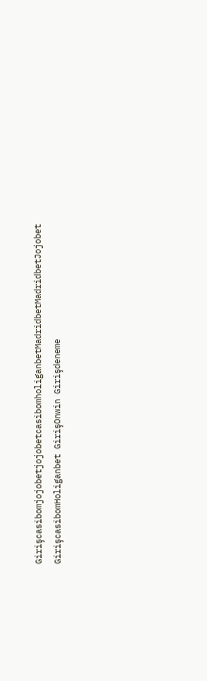GirişcasibomjojobetjojobetcasibomholiganbetMadridbetMadridbetJojobet GirişcasibomHoliganbet GirişOnwin Girişdeneme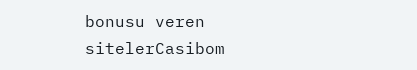bonusu veren sitelerCasibom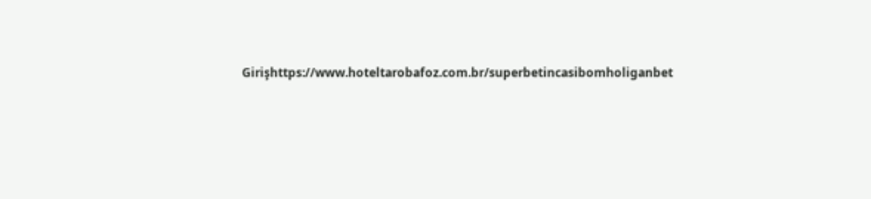Girişhttps://www.hoteltarobafoz.com.br/superbetincasibomholiganbet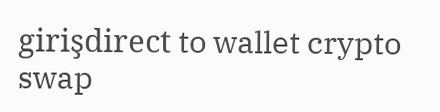girişdirect to wallet crypto swap